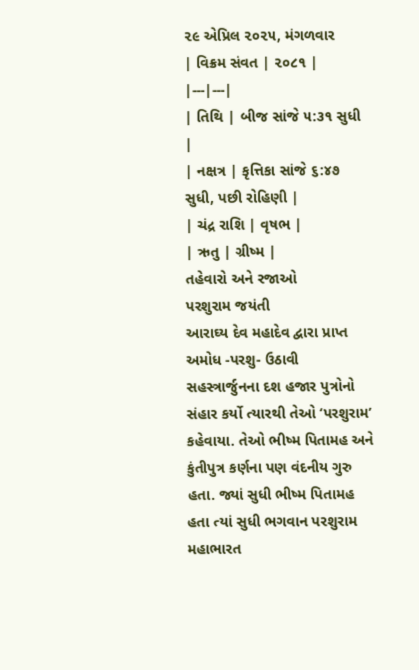૨૯ એપ્રિલ ૨૦૨૫, મંગળવાર
| વિક્રમ સંવત | ૨૦૮૧ |
|---|---|
| તિથિ | બીજ સાંજે ૫:૩૧ સુધી |
| નક્ષત્ર | કૃત્તિકા સાંજે ૬:૪૭ સુધી, પછી રોહિણી |
| ચંદ્ર રાશિ | વૃષભ |
| ઋતુ | ગ્રીષ્મ |
તહેવારો અને રજાઓ
પરશુરામ જયંતી
આરાઘ્ય દેવ મહાદેવ દ્વારા પ્રાપ્ત અમોધ -પરશુ- ઉઠાવી સહસ્ત્રાર્જુનના દશ હજાર પુત્રોનો સંહાર કર્યો ત્યારથી તેઓ ‘પરશુરામ’ કહેવાયા. તેઓ ભીષ્મ પિતામહ અને કુંતીપુત્ર કર્ણના પણ વંદનીય ગુરુ હતા. જ્યાં સુધી ભીષ્મ પિતામહ હતા ત્યાં સુધી ભગવાન પરશુરામ મહાભારત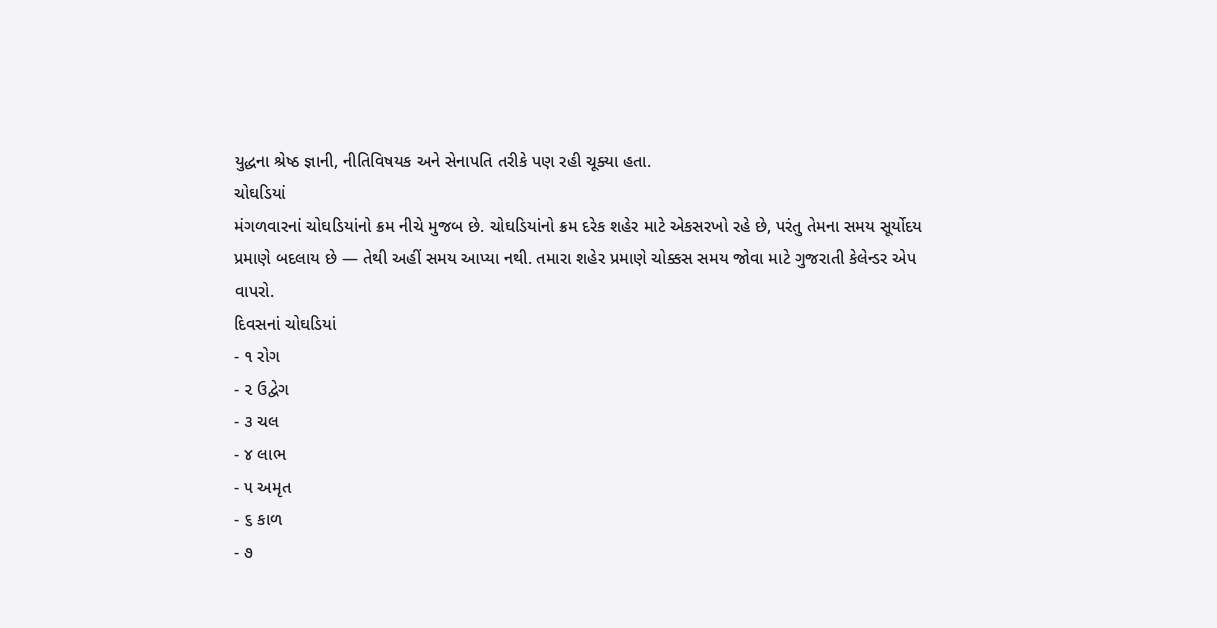યુદ્ધના શ્રેષ્ઠ જ્ઞાની, નીતિવિષયક અને સેનાપતિ તરીકે પણ રહી ચૂક્યા હતા.
ચોઘડિયાં
મંગળવારનાં ચોઘડિયાંનો ક્રમ નીચે મુજબ છે. ચોઘડિયાંનો ક્રમ દરેક શહેર માટે એકસરખો રહે છે, પરંતુ તેમના સમય સૂર્યોદય પ્રમાણે બદલાય છે — તેથી અહીં સમય આપ્યા નથી. તમારા શહેર પ્રમાણે ચોક્કસ સમય જોવા માટે ગુજરાતી કેલેન્ડર એપ વાપરો.
દિવસનાં ચોઘડિયાં
- ૧ રોગ
- ૨ ઉદ્વેગ
- ૩ ચલ
- ૪ લાભ
- ૫ અમૃત
- ૬ કાળ
- ૭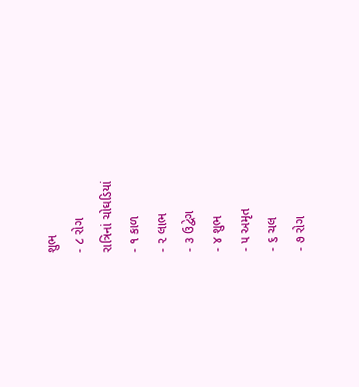શુભ
- ૮ રોગ
રાત્રિનાં ચોઘડિયાં
- ૧ કાળ
- ૨ લાભ
- ૩ ઉદ્વેગ
- ૪ શુભ
- ૫ અમૃત
- ૬ ચલ
- ૭ રોગ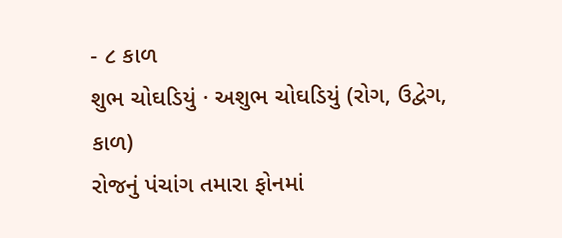- ૮ કાળ
શુભ ચોઘડિયું · અશુભ ચોઘડિયું (રોગ, ઉદ્વેગ, કાળ)
રોજનું પંચાંગ તમારા ફોનમાં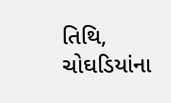તિથિ, ચોઘડિયાંના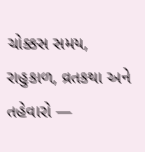ચોક્કસ સમય, રાહુકાળ, વ્રતકથા અને તહેવારો —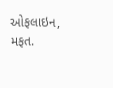ઓફલાઇન, મફત.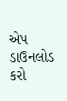એપ ડાઉનલોડ કરો